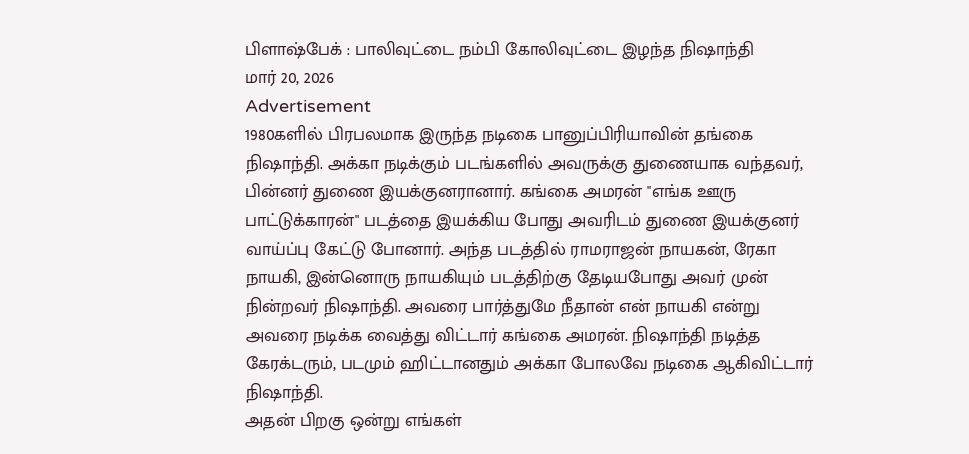பிளாஷ்பேக் : பாலிவுட்டை நம்பி கோலிவுட்டை இழந்த நிஷாந்தி
மார் 20, 2026
Advertisement
1980களில் பிரபலமாக இருந்த நடிகை பானுப்பிரியாவின் தங்கை நிஷாந்தி. அக்கா நடிக்கும் படங்களில் அவருக்கு துணையாக வந்தவர், பின்னர் துணை இயக்குனரானார். கங்கை அமரன் "எங்க ஊரு பாட்டுக்காரன்" படத்தை இயக்கிய போது அவரிடம் துணை இயக்குனர் வாய்ப்பு கேட்டு போனார். அந்த படத்தில் ராமராஜன் நாயகன், ரேகா நாயகி, இன்னொரு நாயகியும் படத்திற்கு தேடியபோது அவர் முன் நின்றவர் நிஷாந்தி. அவரை பார்த்துமே நீதான் என் நாயகி என்று அவரை நடிக்க வைத்து விட்டார் கங்கை அமரன். நிஷாந்தி நடித்த கேரக்டரும், படமும் ஹிட்டானதும் அக்கா போலவே நடிகை ஆகிவிட்டார் நிஷாந்தி.
அதன் பிறகு ஒன்று எங்கள்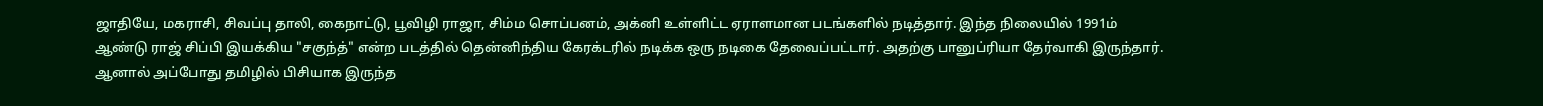ஜாதியே, மகராசி, சிவப்பு தாலி, கைநாட்டு, பூவிழி ராஜா, சிம்ம சொப்பனம், அக்னி உள்ளிட்ட ஏராளமான படங்களில் நடித்தார். இந்த நிலையில் 1991ம் ஆண்டு ராஜ் சிப்பி இயக்கிய "சகுந்த்" என்ற படத்தில் தென்னிந்திய கேரக்டரில் நடிக்க ஒரு நடிகை தேவைப்பட்டார். அதற்கு பானுப்ரியா தேர்வாகி இருந்தார். ஆனால் அப்போது தமிழில் பிசியாக இருந்த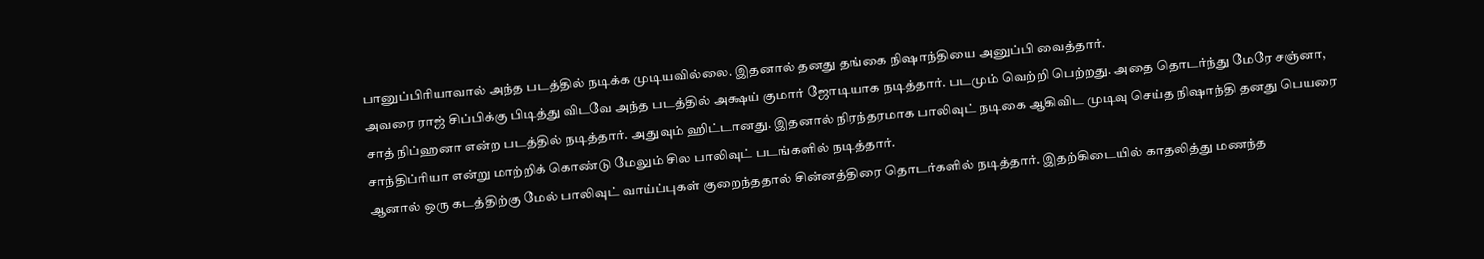பானுப்பிரியாவால் அந்த படத்தில் நடிக்க முடியவில்லை. இதனால் தனது தங்கை நிஷாந்தியை அனுப்பி வைத்தார்.
அவரை ராஜ் சிப்பிக்கு பிடித்து விடவே அந்த படத்தில் அக்ஷய் குமார் ஜோடியாக நடித்தார். படமும் வெற்றி பெற்றது. அதை தொடர்ந்து மேரே சஞ்னா, சாத் நிப்ஹனா என்ற படத்தில் நடித்தார். அதுவும் ஹிட்டானது. இதனால் நிரந்தரமாக பாலிவுட் நடிகை ஆகிவிட முடிவு செய்த நிஷாந்தி தனது பெயரை சாந்திப்ரியா என்று மாற்றிக் கொண்டு மேலும் சில பாலிவுட் படங்களில் நடித்தார்.
ஆனால் ஒரு கடத்திற்கு மேல் பாலிவுட் வாய்ப்புகள் குறைந்ததால் சின்னத்திரை தொடர்களில் நடித்தார். இதற்கிடையில் காதலித்து மணந்த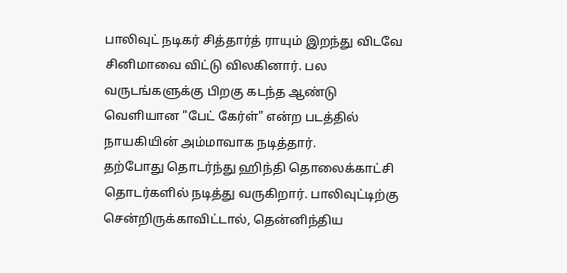பாலிவுட் நடிகர் சித்தார்த் ராயும் இறந்து விடவே சினிமாவை விட்டு விலகினார். பல வருடங்களுக்கு பிறகு கடந்த ஆண்டு வெளியான "பேட் கேர்ள்" என்ற படத்தில் நாயகியின் அம்மாவாக நடித்தார்.
தற்போது தொடர்ந்து ஹிந்தி தொலைக்காட்சி தொடர்களில் நடித்து வருகிறார். பாலிவுட்டிற்கு சென்றிருக்காவிட்டால், தென்னிந்திய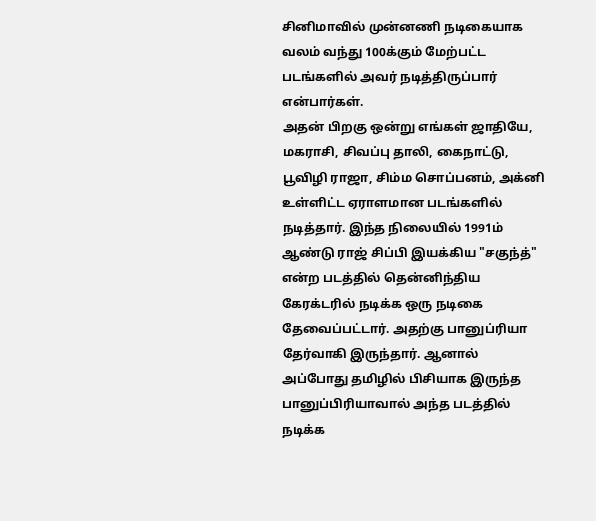சினிமாவில் முன்னணி நடிகையாக வலம் வந்து 100க்கும் மேற்பட்ட படங்களில் அவர் நடித்திருப்பார் என்பார்கள்.
அதன் பிறகு ஒன்று எங்கள் ஜாதியே, மகராசி, சிவப்பு தாலி, கைநாட்டு, பூவிழி ராஜா, சிம்ம சொப்பனம், அக்னி உள்ளிட்ட ஏராளமான படங்களில் நடித்தார். இந்த நிலையில் 1991ம் ஆண்டு ராஜ் சிப்பி இயக்கிய "சகுந்த்" என்ற படத்தில் தென்னிந்திய கேரக்டரில் நடிக்க ஒரு நடிகை தேவைப்பட்டார். அதற்கு பானுப்ரியா தேர்வாகி இருந்தார். ஆனால் அப்போது தமிழில் பிசியாக இருந்த பானுப்பிரியாவால் அந்த படத்தில் நடிக்க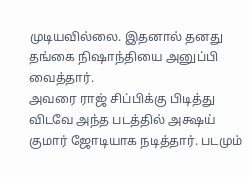முடியவில்லை. இதனால் தனது தங்கை நிஷாந்தியை அனுப்பி வைத்தார்.
அவரை ராஜ் சிப்பிக்கு பிடித்து விடவே அந்த படத்தில் அக்ஷய் குமார் ஜோடியாக நடித்தார். படமும்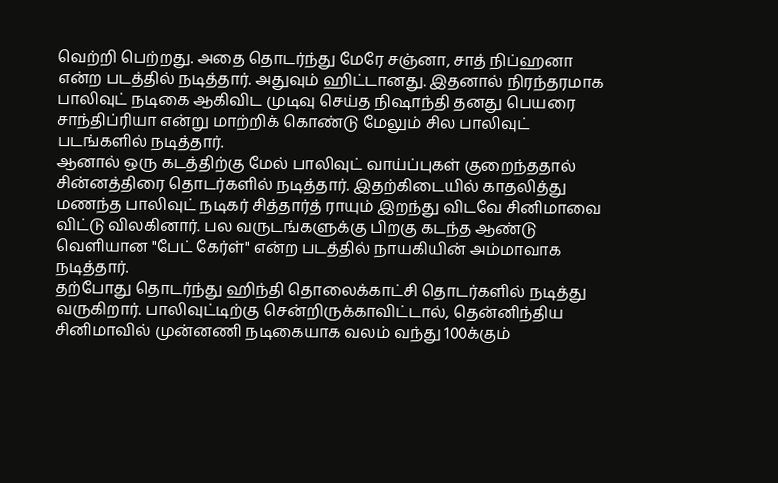வெற்றி பெற்றது. அதை தொடர்ந்து மேரே சஞ்னா, சாத் நிப்ஹனா என்ற படத்தில் நடித்தார். அதுவும் ஹிட்டானது. இதனால் நிரந்தரமாக பாலிவுட் நடிகை ஆகிவிட முடிவு செய்த நிஷாந்தி தனது பெயரை சாந்திப்ரியா என்று மாற்றிக் கொண்டு மேலும் சில பாலிவுட் படங்களில் நடித்தார்.
ஆனால் ஒரு கடத்திற்கு மேல் பாலிவுட் வாய்ப்புகள் குறைந்ததால் சின்னத்திரை தொடர்களில் நடித்தார். இதற்கிடையில் காதலித்து மணந்த பாலிவுட் நடிகர் சித்தார்த் ராயும் இறந்து விடவே சினிமாவை விட்டு விலகினார். பல வருடங்களுக்கு பிறகு கடந்த ஆண்டு வெளியான "பேட் கேர்ள்" என்ற படத்தில் நாயகியின் அம்மாவாக நடித்தார்.
தற்போது தொடர்ந்து ஹிந்தி தொலைக்காட்சி தொடர்களில் நடித்து வருகிறார். பாலிவுட்டிற்கு சென்றிருக்காவிட்டால், தென்னிந்திய சினிமாவில் முன்னணி நடிகையாக வலம் வந்து 100க்கும்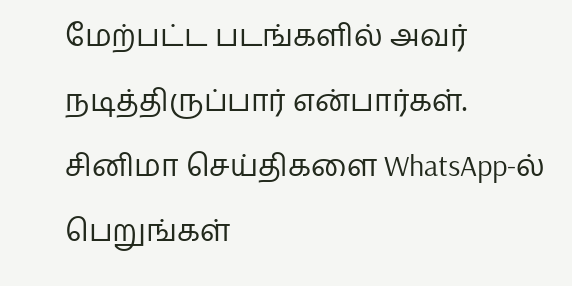மேற்பட்ட படங்களில் அவர் நடித்திருப்பார் என்பார்கள்.
சினிமா செய்திகளை WhatsApp-ல் பெறுங்கள்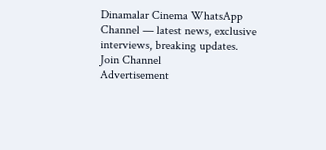Dinamalar Cinema WhatsApp Channel — latest news, exclusive interviews, breaking updates.
Join Channel
Advertisement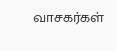வாசகர்கள்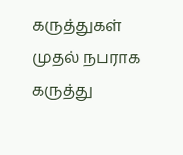கருத்துகள்
முதல் நபராக கருத்து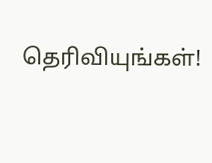தெரிவியுங்கள்!